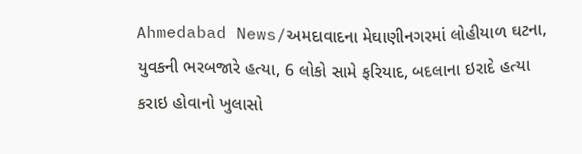Ahmedabad News/અમદાવાદના મેઘાણીનગરમાં લોહીયાળ ઘટના, યુવકની ભરબજારે હત્યા, 6 લોકો સામે ફરિયાદ, બદલાના ઇરાદે હત્યા કરાઇ હોવાનો ખુલાસો